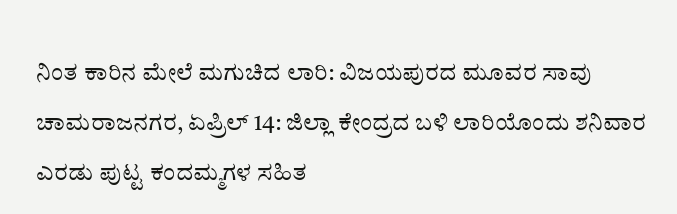ನಿಂತ ಕಾರಿನ ಮೇಲೆ ಮಗುಚಿದ ಲಾರಿ: ವಿಜಯಪುರದ ಮೂವರ ಸಾವು
ಚಾಮರಾಜನಗರ, ಏಪ್ರಿಲ್ 14: ಜಿಲ್ಲಾ ಕೇಂದ್ರದ ಬಳಿ ಲಾರಿಯೊಂದು ಶನಿವಾರ ಎರಡು ಪುಟ್ಟ ಕಂದಮ್ಮಗಳ ಸಹಿತ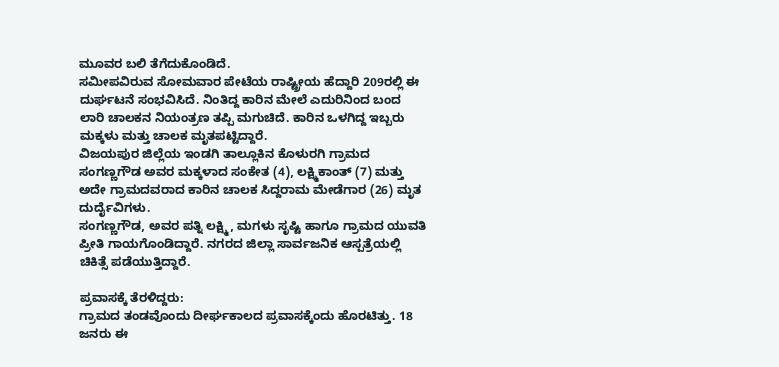ಮೂವರ ಬಲಿ ತೆಗೆದುಕೊಂಡಿದೆ.
ಸಮೀಪವಿರುವ ಸೋಮವಾರ ಪೇಟೆಯ ರಾಷ್ಟ್ರೀಯ ಹೆದ್ದಾರಿ 209ರಲ್ಲಿ ಈ ದುರ್ಘಟನೆ ಸಂಭವಿಸಿದೆ. ನಿಂತಿದ್ದ ಕಾರಿನ ಮೇಲೆ ಎದುರಿನಿಂದ ಬಂದ ಲಾರಿ ಚಾಲಕನ ನಿಯಂತ್ರಣ ತಪ್ಪಿ ಮಗುಚಿದೆ. ಕಾರಿನ ಒಳಗಿದ್ದ ಇಬ್ಬರು ಮಕ್ಕಳು ಮತ್ತು ಚಾಲಕ ಮೃತಪಟ್ಟಿದ್ದಾರೆ.
ವಿಜಯಪುರ ಜಿಲ್ಲೆಯ ಇಂಡಗಿ ತಾಲ್ಲೂಕಿನ ಕೊಳುರಗಿ ಗ್ರಾಮದ ಸಂಗಣ್ಣಗೌಡ ಅವರ ಮಕ್ಕಳಾದ ಸಂಕೇತ (4), ಲಕ್ಷ್ಮಿಕಾಂತ್ (7) ಮತ್ತು ಅದೇ ಗ್ರಾಮದವರಾದ ಕಾರಿನ ಚಾಲಕ ಸಿದ್ದರಾಮ ಮೇಡೆಗಾರ (26) ಮೃತ ದುರ್ದೈವಿಗಳು.
ಸಂಗಣ್ಣಗೌಡ, ಅವರ ಪತ್ನಿ ಲಕ್ಷ್ಮಿ, ಮಗಳು ಸೃಷ್ಟಿ ಹಾಗೂ ಗ್ರಾಮದ ಯುವತಿ ಪ್ರೀತಿ ಗಾಯಗೊಂಡಿದ್ದಾರೆ. ನಗರದ ಜಿಲ್ಲಾ ಸಾರ್ವಜನಿಕ ಆಸ್ಪತ್ರೆಯಲ್ಲಿ ಚಿಕಿತ್ಸೆ ಪಡೆಯುತ್ತಿದ್ದಾರೆ.

ಪ್ರವಾಸಕ್ಕೆ ತೆರಳಿದ್ದರು:
ಗ್ರಾಮದ ತಂಡವೊಂದು ದೀರ್ಘಕಾಲದ ಪ್ರವಾಸಕ್ಕೆಂದು ಹೊರಟಿತ್ತು. 18 ಜನರು ಈ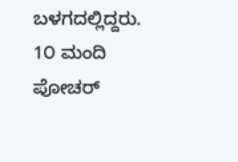ಬಳಗದಲ್ಲಿದ್ದರು. 1೦ ಮಂದಿ ಪೋಚರ್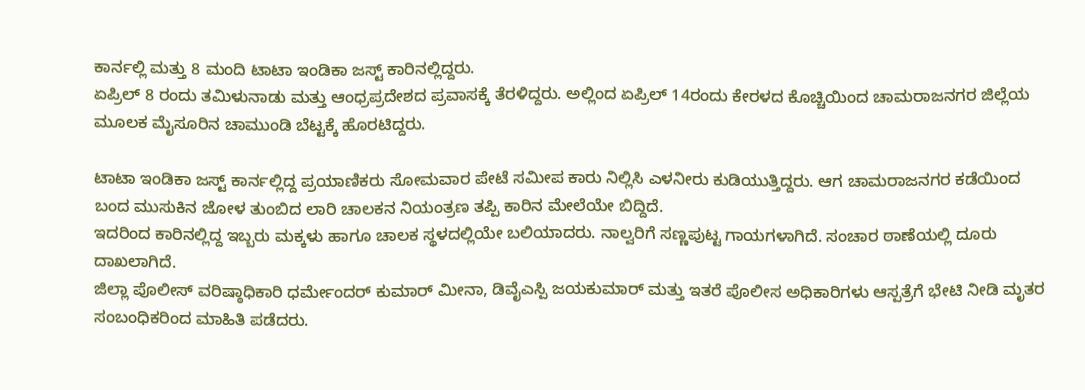ಕಾರ್ನಲ್ಲಿ ಮತ್ತು 8 ಮಂದಿ ಟಾಟಾ ಇಂಡಿಕಾ ಜಸ್ಟ್ ಕಾರಿನಲ್ಲಿದ್ದರು.
ಏಪ್ರಿಲ್ 8 ರಂದು ತಮಿಳುನಾಡು ಮತ್ತು ಆಂಧ್ರಪ್ರದೇಶದ ಪ್ರವಾಸಕ್ಕೆ ತೆರಳಿದ್ದರು. ಅಲ್ಲಿಂದ ಏಪ್ರಿಲ್ 14ರಂದು ಕೇರಳದ ಕೊಚ್ಚಿಯಿಂದ ಚಾಮರಾಜನಗರ ಜಿಲ್ಲೆಯ ಮೂಲಕ ಮೈಸೂರಿನ ಚಾಮುಂಡಿ ಬೆಟ್ಟಕ್ಕೆ ಹೊರಟಿದ್ದರು.

ಟಾಟಾ ಇಂಡಿಕಾ ಜಸ್ಟ್ ಕಾರ್ನಲ್ಲಿದ್ದ ಪ್ರಯಾಣಿಕರು ಸೋಮವಾರ ಪೇಟೆ ಸಮೀಪ ಕಾರು ನಿಲ್ಲಿಸಿ ಎಳನೀರು ಕುಡಿಯುತ್ತಿದ್ದರು. ಆಗ ಚಾಮರಾಜನಗರ ಕಡೆಯಿಂದ ಬಂದ ಮುಸುಕಿನ ಜೋಳ ತುಂಬಿದ ಲಾರಿ ಚಾಲಕನ ನಿಯಂತ್ರಣ ತಪ್ಪಿ ಕಾರಿನ ಮೇಲೆಯೇ ಬಿದ್ದಿದೆ.
ಇದರಿಂದ ಕಾರಿನಲ್ಲಿದ್ದ ಇಬ್ಬರು ಮಕ್ಕಳು ಹಾಗೂ ಚಾಲಕ ಸ್ಥಳದಲ್ಲಿಯೇ ಬಲಿಯಾದರು. ನಾಲ್ವರಿಗೆ ಸಣ್ಣಪುಟ್ಟ ಗಾಯಗಳಾಗಿದೆ. ಸಂಚಾರ ಠಾಣೆಯಲ್ಲಿ ದೂರು ದಾಖಲಾಗಿದೆ.
ಜಿಲ್ಲಾ ಪೊಲೀಸ್ ವರಿಷ್ಠಾಧಿಕಾರಿ ಧರ್ಮೇಂದರ್ ಕುಮಾರ್ ಮೀನಾ, ಡಿವೈಎಸ್ಪಿ ಜಯಕುಮಾರ್ ಮತ್ತು ಇತರೆ ಪೊಲೀಸ ಅಧಿಕಾರಿಗಳು ಆಸ್ಪತ್ರೆಗೆ ಭೇಟಿ ನೀಡಿ ಮೃತರ ಸಂಬಂಧಿಕರಿಂದ ಮಾಹಿತಿ ಪಡೆದರು.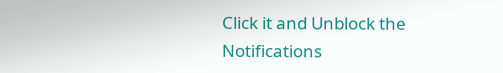Click it and Unblock the Notifications